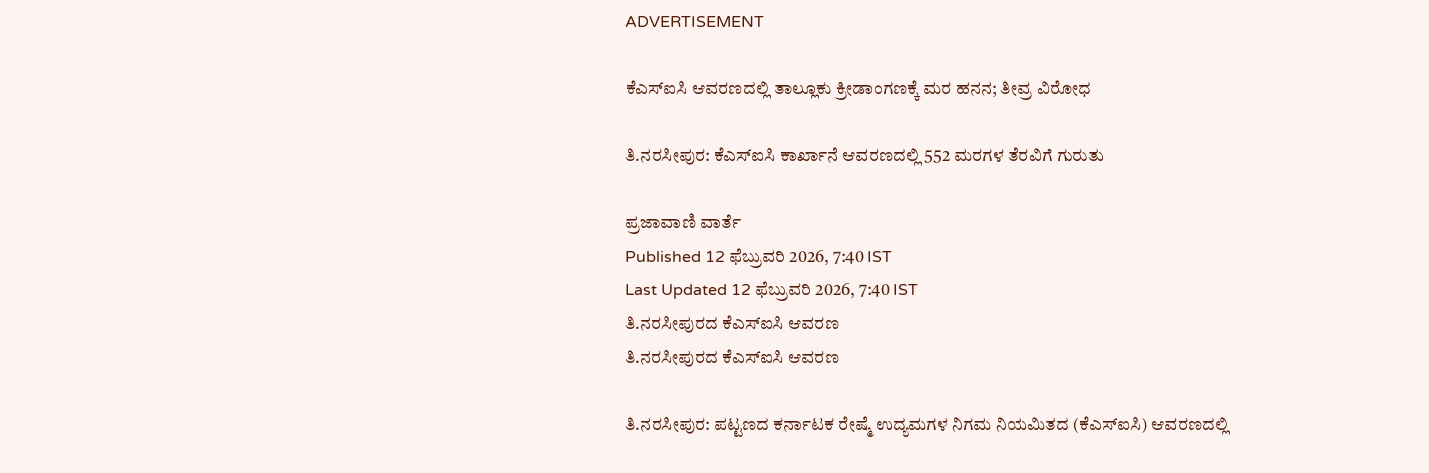ADVERTISEMENT

ಕೆಎಸ್‌ಐಸಿ ಆವರಣದಲ್ಲಿ ತಾಲ್ಲೂಕು ಕ್ರೀಡಾಂಗಣಕ್ಕೆ ಮರ ಹನನ; ತೀವ್ರ ವಿರೋಧ

ತಿ.ನರಸೀಪುರ: ಕೆಎಸ್‌ಐಸಿ ಕಾರ್ಖಾನೆ ಆವರಣದಲ್ಲಿ 552 ಮರಗಳ ತೆರವಿಗೆ ಗುರುತು

ಪ್ರಜಾವಾಣಿ ವಾರ್ತೆ
Published 12 ಫೆಬ್ರುವರಿ 2026, 7:40 IST
Last Updated 12 ಫೆಬ್ರುವರಿ 2026, 7:40 IST
ತಿ.ನರಸೀಪುರದ ಕೆಎಸ್‌ಐಸಿ ಆವರಣ
ತಿ.ನರಸೀಪುರದ ಕೆಎಸ್‌ಐಸಿ ಆವರಣ

ತಿ.ನರಸೀಪುರ: ಪಟ್ಟಣದ ಕರ್ನಾಟಕ ರೇಷ್ಮೆ ಉದ್ಯಮಗಳ ನಿಗಮ ನಿಯಮಿತದ (ಕೆಎಸ್‌ಐಸಿ) ಆವರಣದಲ್ಲಿ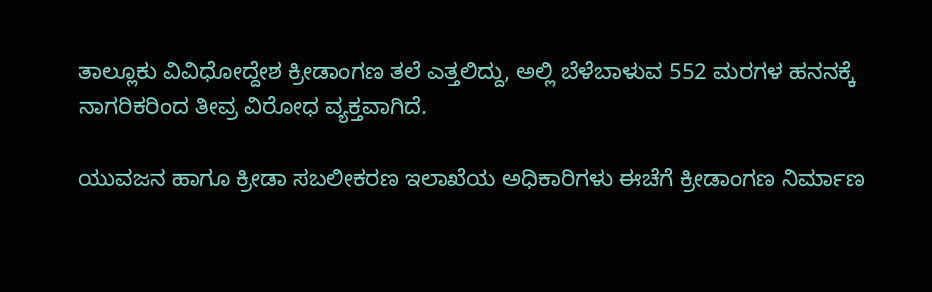ತಾಲ್ಲೂಕು ವಿವಿಧೋದ್ದೇಶ ಕ್ರೀಡಾಂಗಣ ತಲೆ ಎತ್ತಲಿದ್ದು, ಅಲ್ಲಿ ಬೆಳೆಬಾಳುವ 552 ಮರಗಳ ಹನನಕ್ಕೆ ನಾಗರಿಕರಿಂದ ತೀವ್ರ ವಿರೋಧ ವ್ಯಕ್ತವಾಗಿದೆ.

ಯುವಜನ ಹಾಗೂ ಕ್ರೀಡಾ ಸಬಲೀಕರಣ ಇಲಾಖೆಯ ಅಧಿಕಾರಿಗಳು ಈಚೆಗೆ ಕ್ರೀಡಾಂಗಣ ನಿರ್ಮಾಣ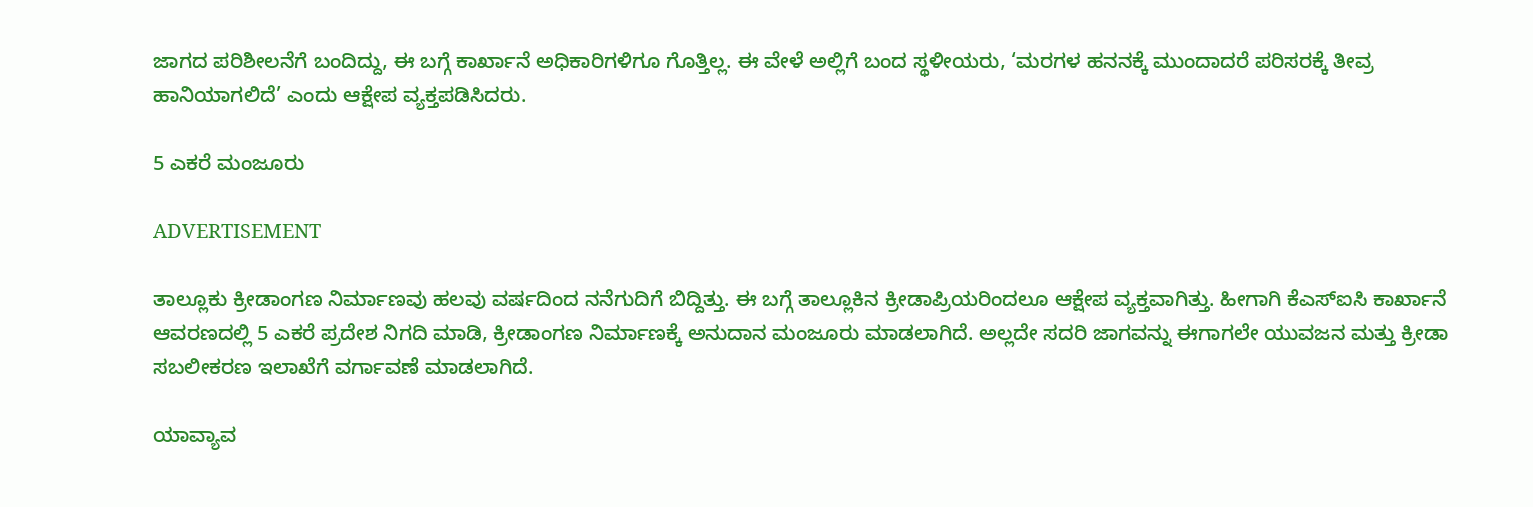ಜಾಗದ ಪರಿಶೀಲನೆಗೆ ಬಂದಿದ್ದು, ಈ ಬಗ್ಗೆ ಕಾರ್ಖಾನೆ ಅಧಿಕಾರಿಗಳಿಗೂ ಗೊತ್ತಿಲ್ಲ. ಈ ವೇಳೆ ಅಲ್ಲಿಗೆ ಬಂದ ಸ್ಥಳೀಯರು, ‘ಮರಗಳ ಹನನಕ್ಕೆ ಮುಂದಾದರೆ ಪರಿಸರಕ್ಕೆ ತೀವ್ರ ಹಾನಿಯಾಗಲಿದೆ’ ಎಂದು ಆಕ್ಷೇಪ ವ್ಯಕ್ತಪಡಿಸಿದರು.

5 ಎಕರೆ ಮಂಜೂರು

ADVERTISEMENT

ತಾಲ್ಲೂಕು ಕ್ರೀಡಾಂಗಣ ನಿರ್ಮಾಣವು ಹಲವು ವರ್ಷದಿಂದ ನನೆಗುದಿಗೆ ಬಿದ್ದಿತ್ತು. ಈ ಬಗ್ಗೆ ತಾಲ್ಲೂಕಿನ ಕ್ರೀಡಾಪ್ರಿಯರಿಂದಲೂ ಆಕ್ಷೇಪ ವ್ಯಕ್ತವಾಗಿತ್ತು. ಹೀಗಾಗಿ ಕೆಎಸ್‌ಐಸಿ ಕಾರ್ಖಾನೆ ಆವರಣದಲ್ಲಿ 5 ಎಕರೆ ಪ್ರದೇಶ ನಿಗದಿ ಮಾಡಿ, ಕ್ರೀಡಾಂಗಣ ನಿರ್ಮಾಣಕ್ಕೆ ಅನುದಾನ‌ ಮಂಜೂರು ಮಾಡಲಾಗಿದೆ. ಅಲ್ಲದೇ ಸದರಿ ಜಾಗವನ್ನು ಈಗಾಗಲೇ ಯುವಜನ ಮತ್ತು ಕ್ರೀಡಾ ಸಬಲೀಕರಣ ಇಲಾಖೆಗೆ ವರ್ಗಾವಣೆ ಮಾಡಲಾಗಿದೆ.

ಯಾವ್ಯಾವ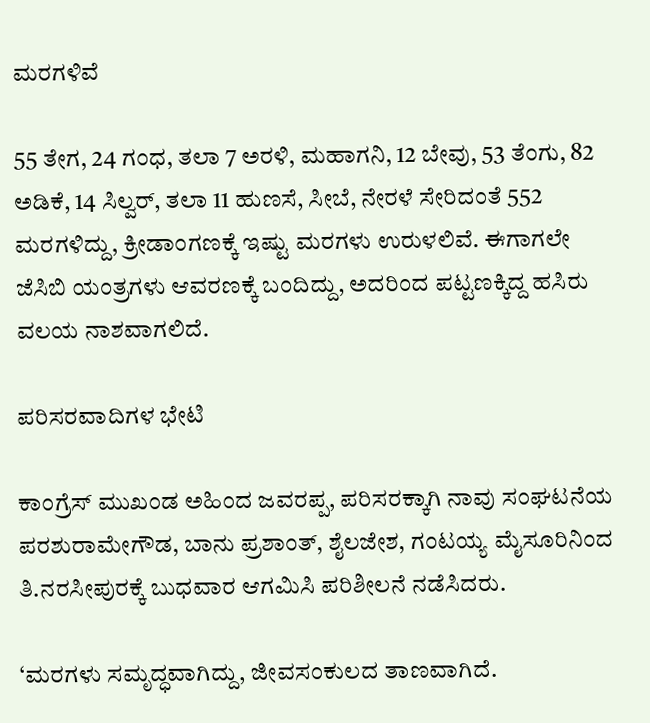ಮರಗಳಿವೆ

55 ತೇಗ, 24 ಗಂಧ, ತಲಾ 7 ಅರಳಿ, ಮಹಾಗನಿ, 12 ಬೇವು, 53 ತೆಂಗು, 82 ಅಡಿಕೆ, 14 ಸಿಲ್ವರ್, ತಲಾ 11 ಹುಣಸೆ, ಸೀಬೆ, ನೇರಳೆ ಸೇರಿದಂತೆ 552 ಮರಗಳಿದ್ದು, ಕ್ರೀಡಾಂಗಣಕ್ಕೆ ಇಷ್ಟು ಮರಗಳು ಉರುಳಲಿವೆ. ಈಗಾಗಲೇ ಜೆಸಿಬಿ ಯಂತ್ರಗಳು ಆವರಣಕ್ಕೆ ಬಂದಿದ್ದು, ಅದರಿಂದ ಪಟ್ಟಣಕ್ಕಿದ್ದ ಹಸಿರು ವಲಯ ನಾಶವಾಗಲಿದೆ.

ಪರಿಸರವಾದಿಗಳ ಭೇಟಿ

ಕಾಂಗ್ರೆಸ್‌ ಮುಖಂಡ ಅಹಿಂದ ಜವರಪ್ಪ, ಪರಿಸರಕ್ಕಾಗಿ ನಾವು ಸಂಘಟನೆಯ ಪರಶುರಾಮೇಗೌಡ, ಬಾನು ಪ್ರಶಾಂತ್, ಶೈಲಜೇಶ, ಗಂಟಯ್ಯ ಮೈಸೂರಿನಿಂದ ತಿ.ನರಸೀಪುರಕ್ಕೆ ಬುಧವಾರ ಆಗಮಿಸಿ ಪರಿಶೀಲನೆ ನಡೆಸಿದರು.

‘ಮರಗಳು ಸಮೃದ್ಧವಾಗಿದ್ದು, ಜೀವಸಂಕುಲದ ತಾಣವಾಗಿದೆ.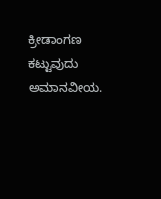ಕ್ರೀಡಾಂಗಣ ಕಟ್ಟುವುದು ಅಮಾನವೀಯ.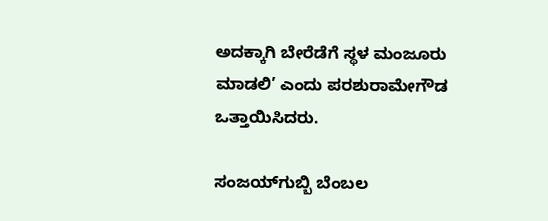ಅದಕ್ಕಾಗಿ ಬೇರೆಡೆಗೆ ಸ್ಥಳ ಮಂಜೂರು ಮಾಡಲಿ’ ಎಂದು ಪರಶುರಾಮೇಗೌಡ ಒತ್ತಾಯಿಸಿದರು.

ಸಂಜಯ್‌ಗುಬ್ಬಿ ಬೆಂಬಲ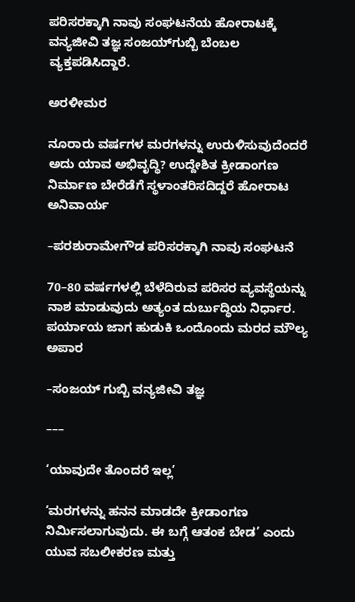ಪರಿಸರಕ್ಕಾಗಿ ನಾವು ಸಂಘಟನೆಯ ಹೋರಾಟಕ್ಕೆ ವನ್ಯಜೀವಿ ತಜ್ಞ ಸಂಜಯ್‌ಗುಬ್ಬಿ ಬೆಂಬಲ ವ್ಯಕ್ತಪಡಿಸಿದ್ದಾರೆ.

ಅರಳೀಮರ

ನೂರಾರು ವರ್ಷಗಳ ಮರಗಳನ್ನು ಉರುಳಿಸುವುದೆಂದರೆ ಅದು ಯಾವ ಅಭಿವೃದ್ಧಿ? ಉದ್ದೇಶಿತ‌ ಕ್ರೀಡಾಂಗಣ ನಿರ್ಮಾಣ ಬೇರೆಡೆಗೆ ಸ್ಥಳಾಂತರಿಸದಿದ್ದರೆ ಹೋರಾಟ ಅನಿವಾರ್ಯ

–ಪರಶುರಾಮೇಗೌಡ ಪರಿಸರಕ್ಕಾಗಿ ನಾವು ಸಂಘಟನೆ

70–80 ವರ್ಷಗಳಲ್ಲಿ ಬೆಳೆದಿರುವ ಪರಿಸರ ವ್ಯವಸ್ಥೆಯನ್ನು ನಾಶ ಮಾಡುವುದು ಅತ್ಯಂತ ದುರ್ಬುದ್ಧಿಯ ನಿರ್ಧಾರ. ಪರ್ಯಾಯ ಜಾಗ ಹುಡುಕಿ ಒಂದೊಂದು ಮರದ ಮೌಲ್ಯ ಅಪಾರ

–ಸಂಜಯ್‌ ಗುಬ್ಬಿ ವನ್ಯಜೀವಿ ತಜ್ಞ

–––

‘ಯಾವುದೇ ತೊಂದರೆ ಇಲ್ಲ’

‘ಮರಗಳನ್ನು ಹನನ ಮಾಡದೇ ಕ್ರೀಡಾಂಗಣ ನಿರ್ಮಿಸಲಾಗುವುದು. ಈ ಬಗ್ಗೆ ಆತಂಕ ಬೇಡ’ ಎಂದು ಯುವ ಸಬಲೀಕರಣ ಮತ್ತು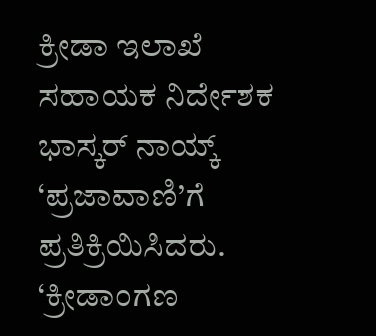ಕ್ರೀಡಾ ಇಲಾಖೆ ಸಹಾಯಕ ನಿರ್ದೇಶಕ ಭಾಸ್ಕರ್‌ ನಾಯ್ಕ್ ‘ಪ್ರಜಾವಾಣಿ’ಗೆ ಪ್ರತಿಕ್ರಿಯಿಸಿದರು.  ‘ಕ್ರೀಡಾಂಗಣ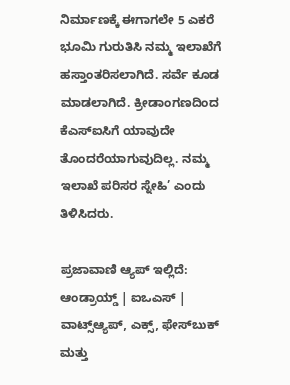ನಿರ್ಮಾಣಕ್ಕೆ ಈಗಾಗಲೇ 5 ಎಕರೆ ಭೂಮಿ‌ ಗುರುತಿಸಿ ನಮ್ಮ‌ ಇಲಾಖೆಗೆ ಹಸ್ತಾಂತರಿಸಲಾಗಿದೆ. ಸರ್ವೆ ಕೂಡ ಮಾಡಲಾಗಿದೆ. ಕ್ರೀಡಾಂಗಣದಿಂದ ಕೆಎಸ್‌ಐಸಿಗೆ ಯಾವುದೇ ತೊಂದರೆಯಾಗುವುದಿಲ್ಲ. ನಮ್ಮ ಇಲಾಖೆ ಪರಿಸರ ಸ್ನೇಹಿ’ ಎಂದು ತಿಳಿಸಿದರು.

ಪ್ರಜಾವಾಣಿ ಆ್ಯಪ್ ಇಲ್ಲಿದೆ: ಆಂಡ್ರಾಯ್ಡ್ | ಐಒಎಸ್ | ವಾಟ್ಸ್ಆ್ಯಪ್, ಎಕ್ಸ್, ಫೇಸ್‌ಬುಕ್ ಮತ್ತು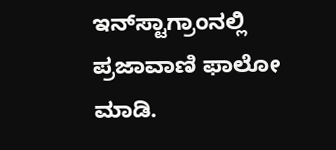ಇನ್‌ಸ್ಟಾಗ್ರಾಂನಲ್ಲಿ ಪ್ರಜಾವಾಣಿ ಫಾಲೋ ಮಾಡಿ.